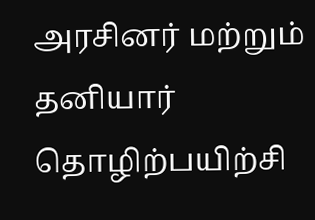அரசினர் மற்றும் தனியார் தொழிற்பயிற்சி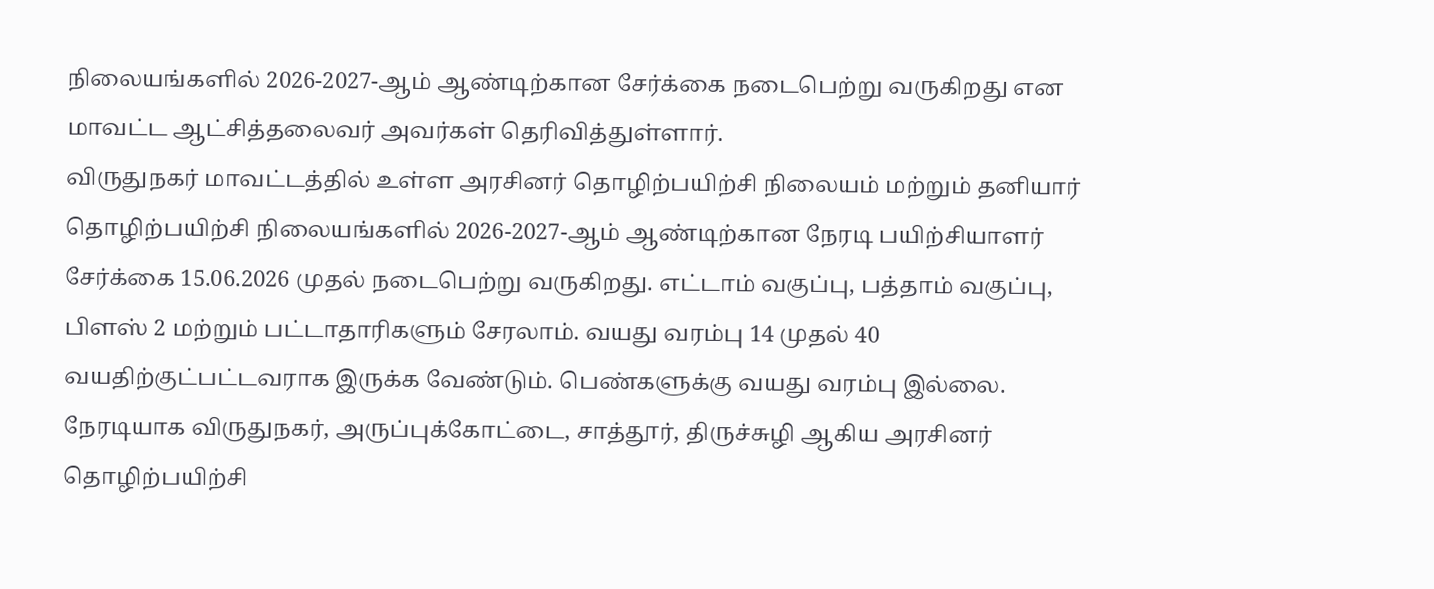நிலையங்களில் 2026-2027-ஆம் ஆண்டிற்கான சேர்க்கை நடைபெற்று வருகிறது என மாவட்ட ஆட்சித்தலைவர் அவர்கள் தெரிவித்துள்ளார்.
விருதுநகர் மாவட்டத்தில் உள்ள அரசினர் தொழிற்பயிற்சி நிலையம் மற்றும் தனியார் தொழிற்பயிற்சி நிலையங்களில் 2026-2027-ஆம் ஆண்டிற்கான நேரடி பயிற்சியாளர் சேர்க்கை 15.06.2026 முதல் நடைபெற்று வருகிறது. எட்டாம் வகுப்பு, பத்தாம் வகுப்பு, பிளஸ் 2 மற்றும் பட்டாதாரிகளும் சேரலாம். வயது வரம்பு 14 முதல் 40 வயதிற்குட்பட்டவராக இருக்க வேண்டும். பெண்களுக்கு வயது வரம்பு இல்லை.
நேரடியாக விருதுநகர், அருப்புக்கோட்டை, சாத்தூர், திருச்சுழி ஆகிய அரசினர் தொழிற்பயிற்சி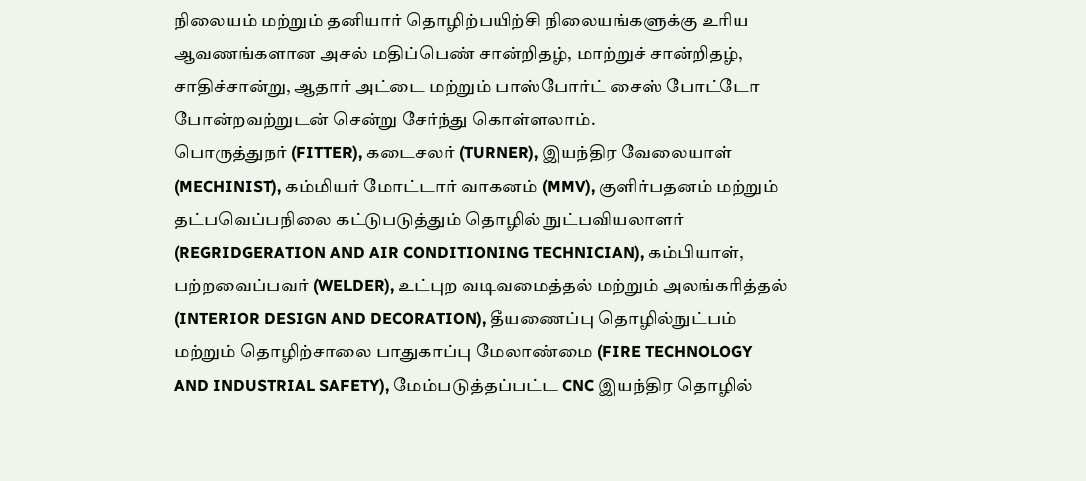நிலையம் மற்றும் தனியார் தொழிற்பயிற்சி நிலையங்களுக்கு உரிய ஆவணங்களான அசல் மதிப்பெண் சான்றிதழ், மாற்றுச் சான்றிதழ், சாதிச்சான்று, ஆதார் அட்டை மற்றும் பாஸ்போர்ட் சைஸ் போட்டோ போன்றவற்றுடன் சென்று சேர்ந்து கொள்ளலாம்.
பொருத்துநர் (FITTER), கடைசலர் (TURNER), இயந்திர வேலையாள் (MECHINIST), கம்மியர் மோட்டார் வாகனம் (MMV), குளிர்பதனம் மற்றும் தட்பவெப்பநிலை கட்டுபடுத்தும் தொழில் நுட்பவியலாளர் (REGRIDGERATION AND AIR CONDITIONING TECHNICIAN), கம்பியாள், பற்றவைப்பவர் (WELDER), உட்புற வடிவமைத்தல் மற்றும் அலங்கரித்தல் (INTERIOR DESIGN AND DECORATION), தீயணைப்பு தொழில்நுட்பம் மற்றும் தொழிற்சாலை பாதுகாப்பு மேலாண்மை (FIRE TECHNOLOGY AND INDUSTRIAL SAFETY), மேம்படுத்தப்பட்ட CNC இயந்திர தொழில்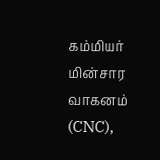கம்மியர் மின்சார வாகனம் (CNC),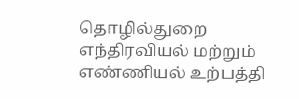தொழில்துறை எந்திரவியல் மற்றும் எண்ணியல் உற்பத்தி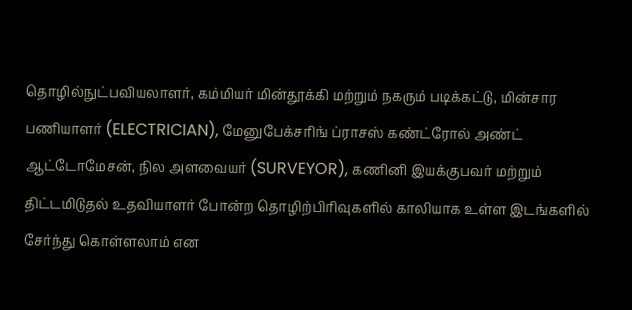தொழில்நுட்பவியலாளர், கம்மியர் மின்தூக்கி மற்றும் நகரும் படிக்கட்டு, மின்சார பணியாளர் (ELECTRICIAN), மேனுபேக்சரிங் ப்ராசஸ் கண்ட்ரோல் அண்ட் ஆட்டோமேசன், நில அளவையர் (SURVEYOR), கணினி இயக்குபவர் மற்றும் திட்டமிடுதல் உதவியாளர் போன்ற தொழிற்பிரிவுகளில் காலியாக உள்ள இடங்களில் சேர்ந்து கொள்ளலாம் என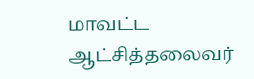மாவட்ட ஆட்சித்தலைவர்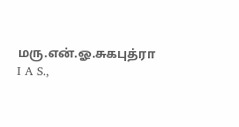மரு.என்.ஓ.சுகபுத்ரா I A S.,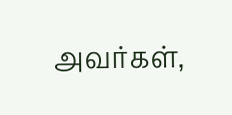அவர்கள்,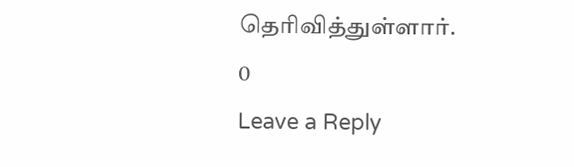தெரிவித்துள்ளார்.
0
Leave a Reply